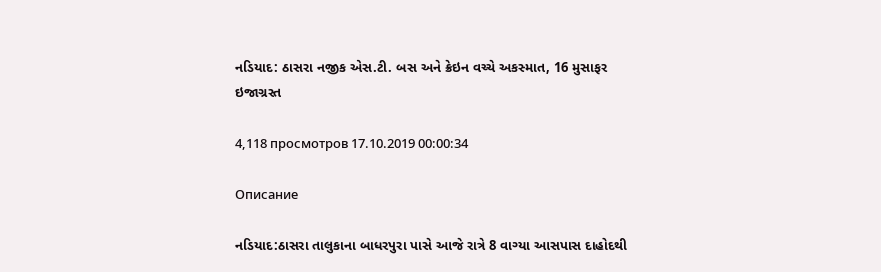નડિયાદ: ઠાસરા નજીક એસ.ટી. બસ અને ક્રેઇન વચ્ચે અકસ્માત, 16 મુસાફર ઇજાગ્રસ્ત

4,118 просмотров 17.10.2019 00:00:34

Описание

નડિયાદ:ઠાસરા તાલુકાના બાધરપુરા પાસે આજે રાત્રે 8 વાગ્યા આસપાસ દાહોદથી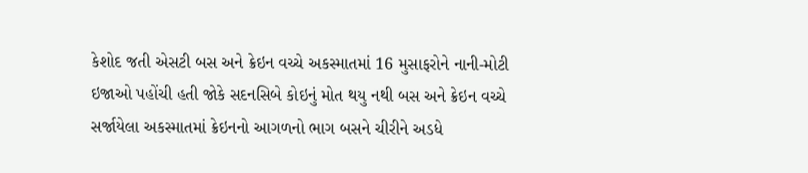કેશોદ જતી એસટી બસ અને ક્રેઇન વચ્ચે અકસ્માતમાં 16 મુસાફરોને નાની-મોટી ઇજાઓ પહોંચી હતી જોકે સદનસિબે કોઇનું મોત થયુ નથી બસ અને ક્રેઇન વચ્ચે સર્જાયેલા અકસ્માતમાં ક્રેઇનનો આગળનો ભાગ બસને ચીરીને અડધે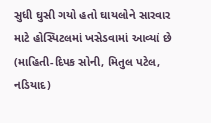સુધી ઘુસી ગયો હતો ઘાયલોને સારવાર માટે હોસ્પિટલમાં ખસેડવામાં આવ્યાં છે (માહિતી-દિપક સોની, મિતુલ પટેલ, નડિયાદ)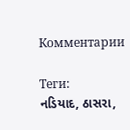Комментарии

Теги:
નડિયાદ, ઠાસરા,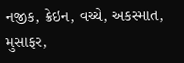નજીક, ક્રેઇન, વચ્ચે, અકસ્માત, મુસાફર,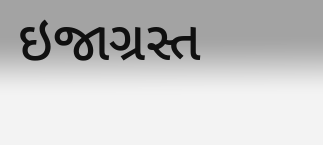ઇજાગ્રસ્ત